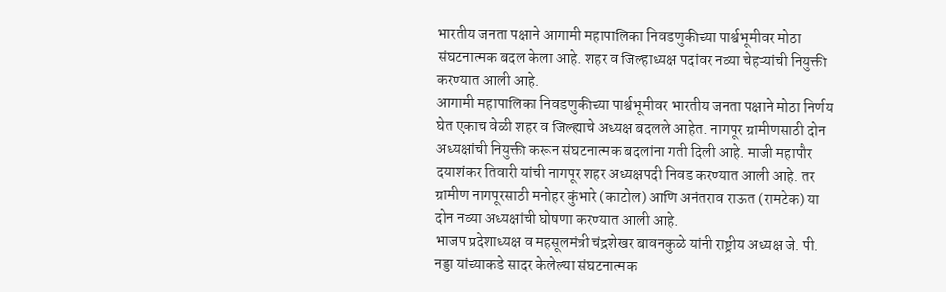भारतीय जनता पक्षाने आगामी महापालिका निवडणुकीच्या पार्श्वभूमीवर मोठा संघटनात्मक बदल केला आहे. शहर व जिल्हाध्यक्ष पदांवर नव्या चेहऱ्यांची नियुक्ती करण्यात आली आहे.
आगामी महापालिका निवडणुकीच्या पार्श्वभूमीवर भारतीय जनता पक्षाने मोठा निर्णय घेत एकाच वेळी शहर व जिल्ह्याचे अध्यक्ष बदलले आहेत. नागपूर ग्रामीणसाठी दोन अध्यक्षांची नियुक्ती करून संघटनात्मक बदलांना गती दिली आहे. माजी महापौर दयाशंकर तिवारी यांची नागपूर शहर अध्यक्षपदी निवड करण्यात आली आहे. तर ग्रामीण नागपूरसाठी मनोहर कुंभारे (काटोल) आणि अनंतराव राऊत (रामटेक) या दोन नव्या अध्यक्षांची घोषणा करण्यात आली आहे.
भाजप प्रदेशाध्यक्ष व महसूलमंत्री चंद्रशेखर बावनकुळे यांनी राष्ट्रीय अध्यक्ष जे. पी. नड्डा यांच्याकडे सादर केलेल्या संघटनात्मक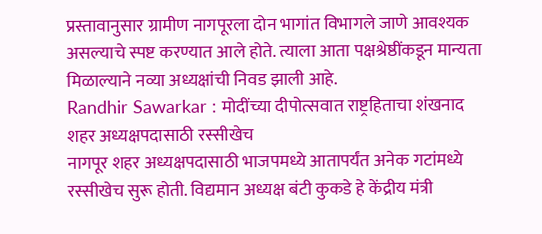प्रस्तावानुसार ग्रामीण नागपूरला दोन भागांत विभागले जाणे आवश्यक असल्याचे स्पष्ट करण्यात आले होते. त्याला आता पक्षश्रेष्ठींकडून मान्यता मिळाल्याने नव्या अध्यक्षांची निवड झाली आहे.
Randhir Sawarkar : मोदींच्या दीपोत्सवात राष्ट्रहिताचा शंखनाद
शहर अध्यक्षपदासाठी रस्सीखेच
नागपूर शहर अध्यक्षपदासाठी भाजपमध्ये आतापर्यंत अनेक गटांमध्ये रस्सीखेच सुरू होती. विद्यमान अध्यक्ष बंटी कुकडे हे केंद्रीय मंत्री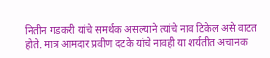नितीन गडकरी यांचे समर्थक असल्याने त्यांचे नाव टिकेल असे वाटत होते. मात्र आमदार प्रवीण दटके यांचे नावही या शर्यतीत अचानक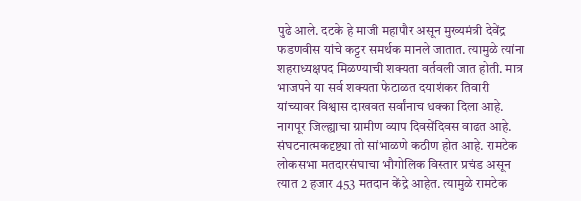पुढे आले. दटके हे माजी महापौर असून मुख्यमंत्री देवेंद्र फडणवीस यांचे कट्टर समर्थक मानले जातात. त्यामुळे त्यांना शहराध्यक्षपद मिळण्याची शक्यता वर्तवली जात होती. मात्र भाजपने या सर्व शक्यता फेटाळत दयाशंकर तिवारी यांच्यावर विश्वास दाखवत सर्वांनाच धक्का दिला आहे.
नागपूर जिल्ह्याचा ग्रामीण व्याप दिवसेंदिवस वाढत आहे. संघटनात्मकदृष्ट्या तो सांभाळणे कठीण होत आहे. रामटेक लोकसभा मतदारसंघाचा भौगोलिक विस्तार प्रचंड असून त्यात 2 हजार 453 मतदान केंद्रे आहेत. त्यामुळे रामटेक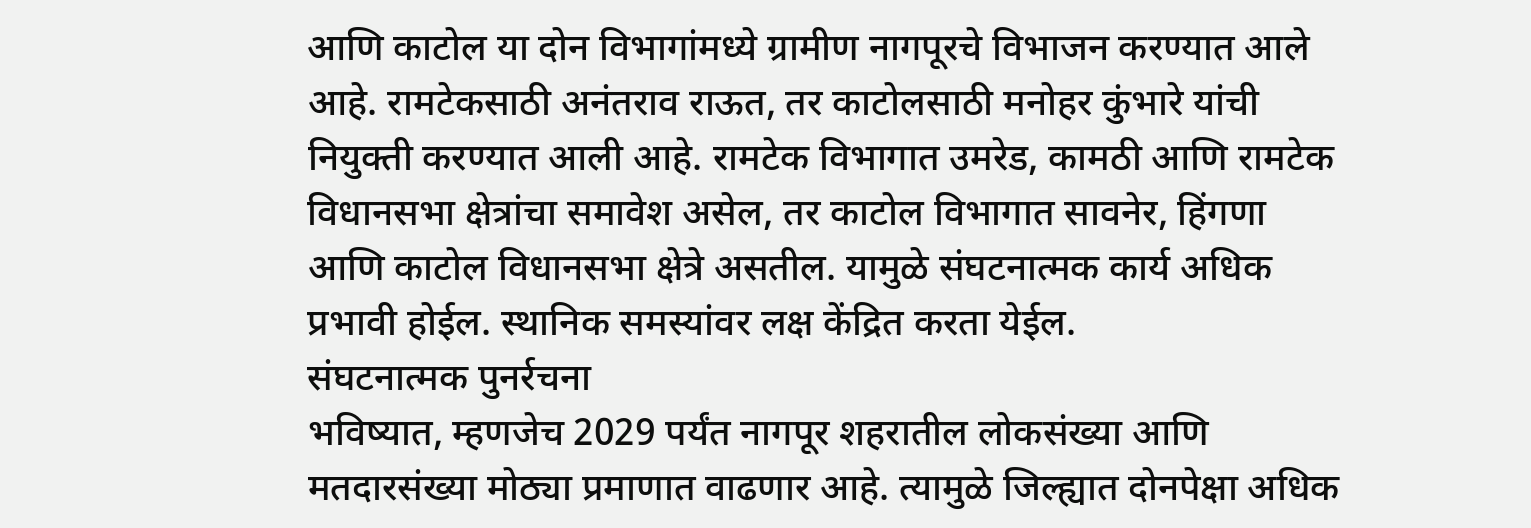आणि काटोल या दोन विभागांमध्ये ग्रामीण नागपूरचे विभाजन करण्यात आले आहे. रामटेकसाठी अनंतराव राऊत, तर काटोलसाठी मनोहर कुंभारे यांची नियुक्ती करण्यात आली आहे. रामटेक विभागात उमरेड, कामठी आणि रामटेक विधानसभा क्षेत्रांचा समावेश असेल, तर काटोल विभागात सावनेर, हिंगणा आणि काटोल विधानसभा क्षेत्रे असतील. यामुळे संघटनात्मक कार्य अधिक प्रभावी होईल. स्थानिक समस्यांवर लक्ष केंद्रित करता येईल.
संघटनात्मक पुनर्रचना
भविष्यात, म्हणजेच 2029 पर्यंत नागपूर शहरातील लोकसंख्या आणि मतदारसंख्या मोठ्या प्रमाणात वाढणार आहे. त्यामुळे जिल्ह्यात दोनपेक्षा अधिक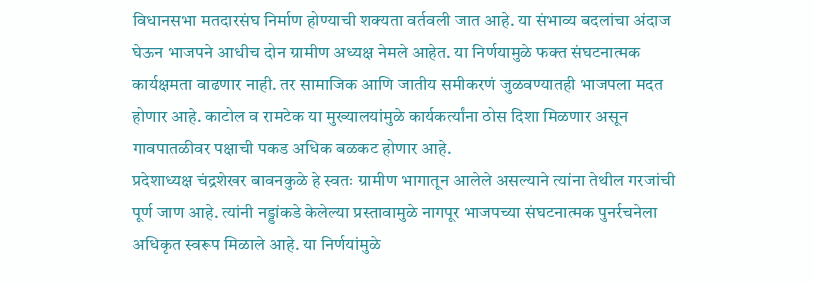विधानसभा मतदारसंघ निर्माण होण्याची शक्यता वर्तवली जात आहे. या संभाव्य बदलांचा अंदाज घेऊन भाजपने आधीच दोन ग्रामीण अध्यक्ष नेमले आहेत. या निर्णयामुळे फक्त संघटनात्मक कार्यक्षमता वाढणार नाही. तर सामाजिक आणि जातीय समीकरणं जुळवण्यातही भाजपला मदत होणार आहे. काटोल व रामटेक या मुख्यालयांमुळे कार्यकर्त्यांना ठोस दिशा मिळणार असून गावपातळीवर पक्षाची पकड अधिक बळकट होणार आहे.
प्रदेशाध्यक्ष चंद्रशेखर बावनकुळे हे स्वतः ग्रामीण भागातून आलेले असल्याने त्यांना तेथील गरजांची पूर्ण जाण आहे. त्यांनी नड्डांकडे केलेल्या प्रस्तावामुळे नागपूर भाजपच्या संघटनात्मक पुनर्रचनेला अधिकृत स्वरूप मिळाले आहे. या निर्णयांमुळे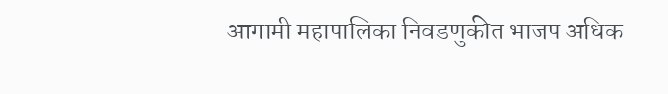आगामी महापालिका निवडणुकीत भाजप अधिक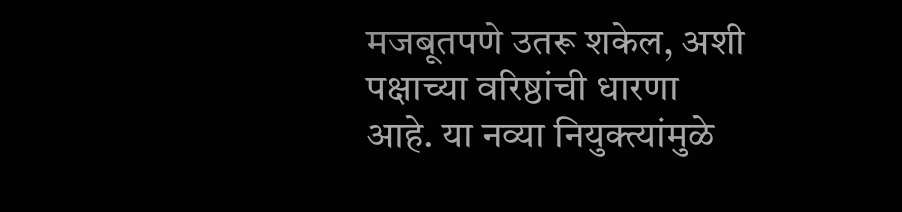मजबूतपणे उतरू शकेल, अशी पक्षाच्या वरिष्ठांची धारणा आहे. या नव्या नियुक्त्यांमुळे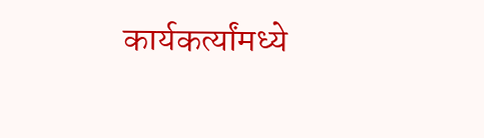कार्यकर्त्यांमध्ये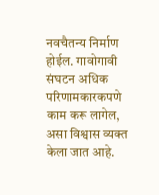नवचैतन्य निर्माण होईल. गावोगावी संघटन अधिक परिणामकारकपणे काम करू लागेल, असा विश्वास व्यक्त केला जात आहे.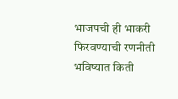भाजपची ही भाकरी फिरवण्याची रणनीती भविष्यात किती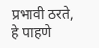प्रभावी ठरते, हे पाहणे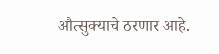औत्सुक्याचे ठरणार आहे.